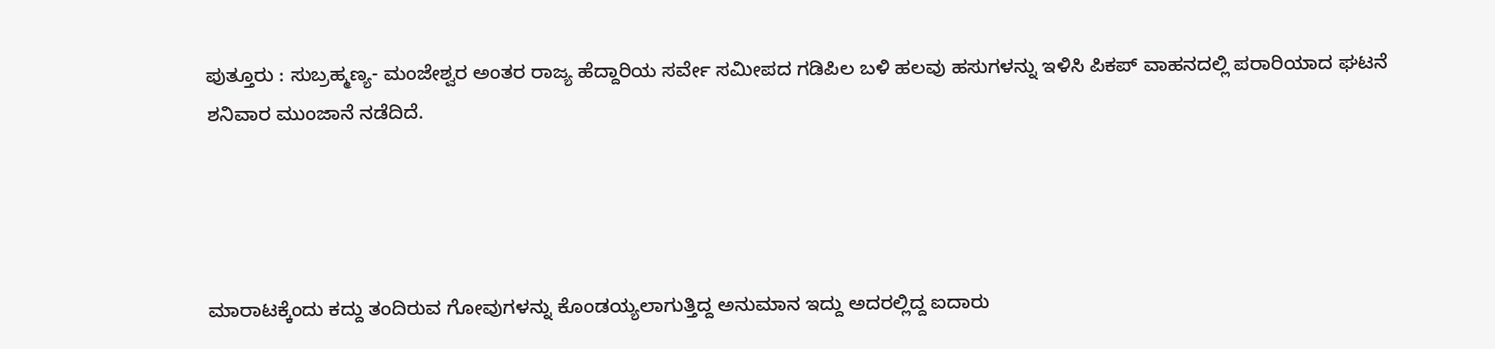ಪುತ್ತೂರು : ಸುಬ್ರಹ್ಮಣ್ಯ- ಮಂಜೇಶ್ವರ ಅಂತರ ರಾಜ್ಯ ಹೆದ್ದಾರಿಯ ಸರ್ವೇ ಸಮೀಪದ ಗಡಿಪಿಲ ಬಳಿ ಹಲವು ಹಸುಗಳನ್ನು ಇಳಿಸಿ ಪಿಕಪ್ ವಾಹನದಲ್ಲಿ ಪರಾರಿಯಾದ ಘಟನೆ ಶನಿವಾರ ಮುಂಜಾನೆ ನಡೆದಿದೆ.




ಮಾರಾಟಕ್ಕೆಂದು ಕದ್ದು ತಂದಿರುವ ಗೋವುಗಳನ್ನು ಕೊಂಡಯ್ಯಲಾಗುತ್ತಿದ್ದ ಅನುಮಾನ ಇದ್ದು ಅದರಲ್ಲಿದ್ದ ಐದಾರು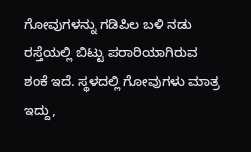ಗೋವುಗಳನ್ನು ಗಡಿಪಿಲ ಬಳಿ ನಡು ರಸ್ತೆಯಲ್ಲಿ ಬಿಟ್ಟು ಪರಾರಿಯಾಗಿರುವ ಶಂಕೆ ಇದೆ. ಸ್ಥಳದಲ್ಲಿ ಗೋವುಗಳು ಮಾತ್ರ ಇದ್ದು,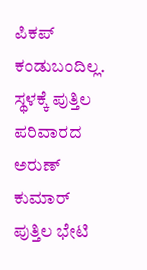ಪಿಕಪ್ ಕಂಡುಬಂದಿಲ್ಲ. ಸ್ಥಳಕ್ಕೆ ಪುತ್ತಿಲ ಪರಿವಾರದ ಅರುಣ್ ಕುಮಾರ್ ಪುತ್ತಿಲ ಭೇಟಿ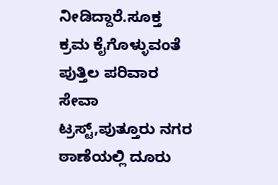ನೀಡಿದ್ದಾರೆ.ಸೂಕ್ತ ಕ್ರಮ ಕೈಗೊಳ್ಳುವಂತೆ ಪುತ್ತಿಲ ಪರಿವಾರ ಸೇವಾ ಟ್ರಸ್ಟ್,ಪುತ್ತೂರು ನಗರ ಠಾಣೆಯಲ್ಲಿ ದೂರು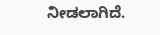ನೀಡಲಾಗಿದೆ.